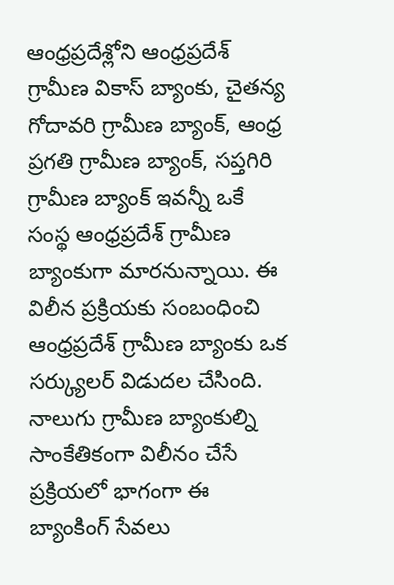ఆంధ్రప్రదేశ్లోని ఆంధ్రప్రదేశ్ గ్రామీణ వికాస్ బ్యాంకు, చైతన్య గోదావరి గ్రామీణ బ్యాంక్, ఆంధ్ర ప్రగతి గ్రామీణ బ్యాంక్, సప్తగిరి గ్రామీణ బ్యాంక్ ఇవన్నీ ఒకే సంస్థ ఆంధ్రప్రదేశ్ గ్రామీణ బ్యాంకుగా మారనున్నాయి. ఈ విలీన ప్రక్రియకు సంబంధించి ఆంధ్రప్రదేశ్ గ్రామీణ బ్యాంకు ఒక సర్క్యులర్ విడుదల చేసింది. నాలుగు గ్రామీణ బ్యాంకుల్ని సాంకేతికంగా విలీనం చేసే ప్రక్రియలో భాగంగా ఈ బ్యాంకింగ్ సేవలు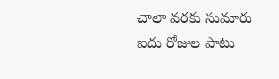చాలా వరకు సుమారు ఐదు రోజుల పాటు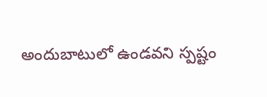అందుబాటులో ఉండవని స్పష్టం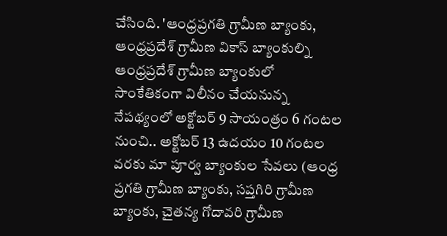చేసింది. 'ఆంధ్రప్రగతి గ్రామీణ బ్యాంకు, ఆంధ్రప్రదేశ్ గ్రామీణ వికాస్ బ్యాంకుల్ని ఆంధ్రప్రదేశ్ గ్రామీణ బ్యాంకులో సాంకేతికంగా విలీనం చేయనున్న నేపథ్యంలో అక్టోబర్ 9 సాయంత్రం 6 గంటల నుంచి.. అక్టోబర్ 13 ఉదయం 10 గంటల వరకు మా పూర్వ బ్యాంకుల సేవలు (ఆంధ్ర ప్రగతి గ్రామీణ బ్యాంకు, సప్తగిరి గ్రామీణ బ్యాంకు, చైతన్య గోదావరి గ్రామీణ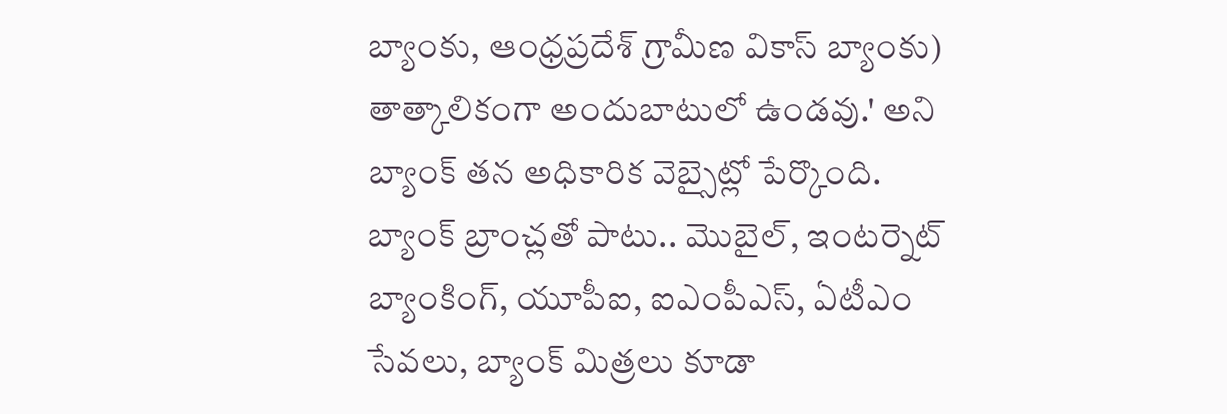బ్యాంకు, ఆంధ్రప్రదేశ్ గ్రామీణ వికాస్ బ్యాంకు) తాత్కాలికంగా అందుబాటులో ఉండవు.' అని బ్యాంక్ తన అధికారిక వెబ్సైట్లో పేర్కొంది. బ్యాంక్ బ్రాంచ్లతో పాటు.. మొబైల్, ఇంటర్నెట్ బ్యాంకింగ్, యూపీఐ, ఐఎంపీఎస్, ఏటీఎం సేవలు, బ్యాంక్ మిత్రలు కూడా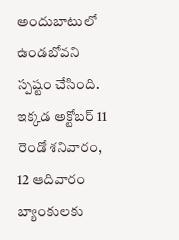అందుబాటులో ఉండబోవని స్పష్టం చేసింది. ఇక్కడ అక్టోబర్ 11 రెండో శనివారం, 12 ఆదివారం బ్యాంకులకు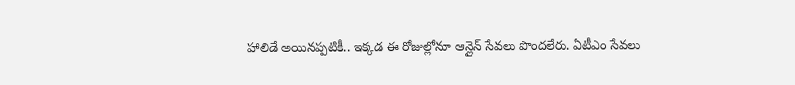హాలిడే అయినప్పటికీ.. ఇక్కడ ఈ రోజుల్లోనూ ఆన్లైన్ సేవలు పొందలేరు. ఏటీఎం సేవలు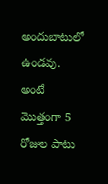అందుబాటులో ఉండవు. అంటే మొత్తంగా 5 రోజుల పాటు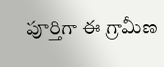పూర్తిగా ఈ గ్రామీణ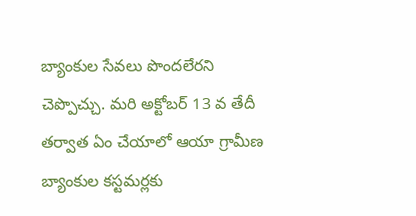బ్యాంకుల సేవలు పొందలేరని చెప్పొచ్చు. మరి అక్టోబర్ 13 వ తేదీ తర్వాత ఏం చేయాలో ఆయా గ్రామీణ బ్యాంకుల కస్టమర్లకు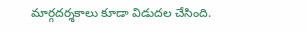మార్గదర్శకాలు కూడా విడుదల చేసింది.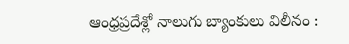ఆంధ్రప్రదేశ్లో నాలుగు బ్యాంకులు విలీనం :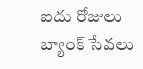ఐదు రోజులు బ్యాంక్ సేవలు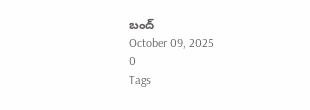బంద్
October 09, 2025
0
Tags